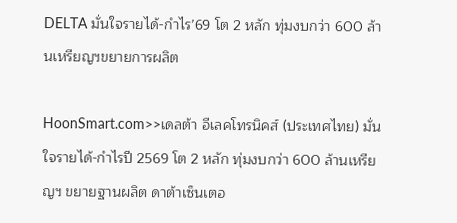DELTA มั่นใจรายได้-กำไร’69 โต 2 หลัก ทุ่มงบกว่า 600 ล้านเหรียญฯขยายการผลิต

HoonSmart.com>>เดลต้า อีเลคโทรนิคส์ (ประเทศไทย) มั่นใจรายได้-กำไรปี 2569 โต 2 หลัก ทุ่มงบกว่า 600 ล้านเหรียญฯ ขยายฐานผลิต ดาต้าเซ็นเตอ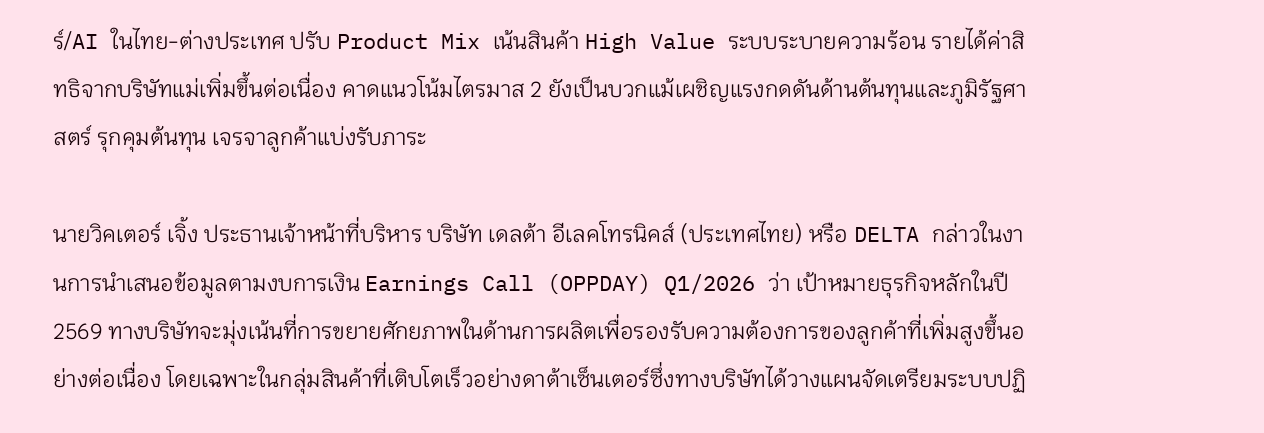ร์/AI ในไทย-ต่างประเทศ ปรับ Product Mix เน้นสินค้า High Value ระบบระบายความร้อน รายได้ค่าสิทธิจากบริษัทแม่เพิ่มขึ้นต่อเนื่อง คาดแนวโน้มไตรมาส 2 ยังเป็นบวกแม้เผชิญแรงกดดันด้านต้นทุนและภูมิรัฐศาสตร์ รุกคุมต้นทุน เจรจาลูกค้าแบ่งรับภาระ

นายวิคเตอร์ เจิ้ง ประธานเจ้าหน้าที่บริหาร บริษัท เดลต้า อีเลคโทรนิคส์ (ประเทศไทย) หรือ DELTA กล่าวในงานการนำเสนอข้อมูลตามงบการเงิน Earnings Call (OPPDAY) Q1/2026 ว่า เป้าหมายธุรกิจหลักในปี 2569 ทางบริษัทจะมุ่งเน้นที่การขยายศักยภาพในด้านการผลิตเพื่อรองรับความต้องการของลูกค้าที่เพิ่มสูงขึ้นอย่างต่อเนื่อง โดยเฉพาะในกลุ่มสินค้าที่เติบโตเร็วอย่างดาต้าเซ็นเตอร์ซึ่งทางบริษัทได้วางแผนจัดเตรียมระบบปฏิ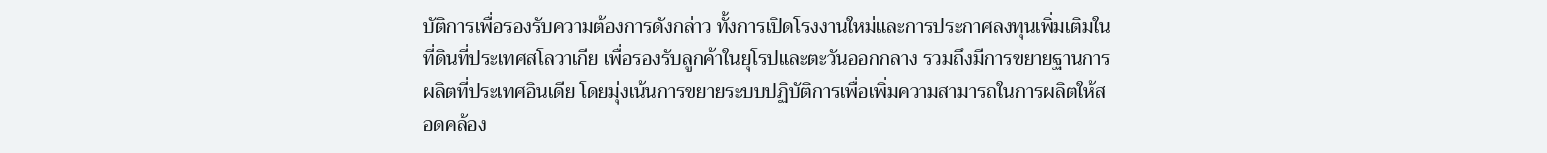บัติการเพื่อรองรับความต้องการดังกล่าว ทั้งการเปิดโรงงานใหม่และการประกาศลงทุนเพิ่มเติมในที่ดินที่ประเทศสโลวาเกีย เพื่อรองรับลูกค้าในยุโรปและตะวันออกกลาง รวมถึงมีการขยายฐานการผลิตที่ประเทศอินเดีย โดยมุ่งเน้นการขยายระบบปฏิบัติการเพื่อเพิ่มความสามารถในการผลิตให้สอดคล้อง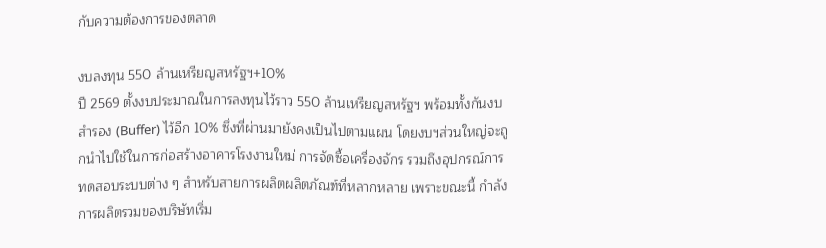กับความต้องการของตลาด

งบลงทุน 550 ล้านเหรียญสหรัฐฯ+10%
ปี 2569 ตั้งงบประมาณในการลงทุนไว้ราว 550 ล้านเหรียญสหรัฐฯ พร้อมทั้งกันงบสำรอง (Buffer) ไว้อีก 10% ซึ่งที่ผ่านมายังคงเป็นไปตามแผน โดยงบฯส่วนใหญ่จะถูกนำไปใช้ในการก่อสร้างอาคารโรงงานใหม่ การจัดซื้อเครื่องจักร รวมถึงอุปกรณ์การทดสอบระบบต่าง ๆ สำหรับสายการผลิตผลิตภัณฑ์ที่หลากหลาย เพราะขณะนี้ กำลังการผลิตรวมของบริษัทเริ่ม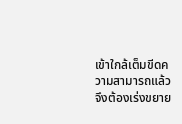เข้าใกล้เต็มขีดความสามารถแล้ว จึงต้องเร่งขยาย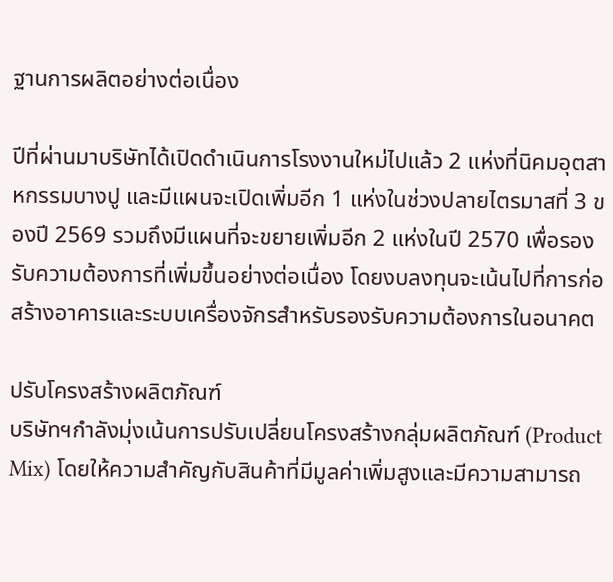ฐานการผลิตอย่างต่อเนื่อง

ปีที่ผ่านมาบริษัทได้เปิดดำเนินการโรงงานใหม่ไปแล้ว 2 แห่งที่นิคมอุตสาหกรรมบางปู และมีแผนจะเปิดเพิ่มอีก 1 แห่งในช่วงปลายไตรมาสที่ 3 ของปี 2569 รวมถึงมีแผนที่จะขยายเพิ่มอีก 2 แห่งในปี 2570 เพื่อรองรับความต้องการที่เพิ่มขึ้นอย่างต่อเนื่อง โดยงบลงทุนจะเน้นไปที่การก่อสร้างอาคารและระบบเครื่องจักรสำหรับรองรับความต้องการในอนาคต

ปรับโครงสร้างผลิตภัณฑ์
บริษัทฯกำลังมุ่งเน้นการปรับเปลี่ยนโครงสร้างกลุ่มผลิตภัณฑ์ (Product Mix) โดยให้ความสำคัญกับสินค้าที่มีมูลค่าเพิ่มสูงและมีความสามารถ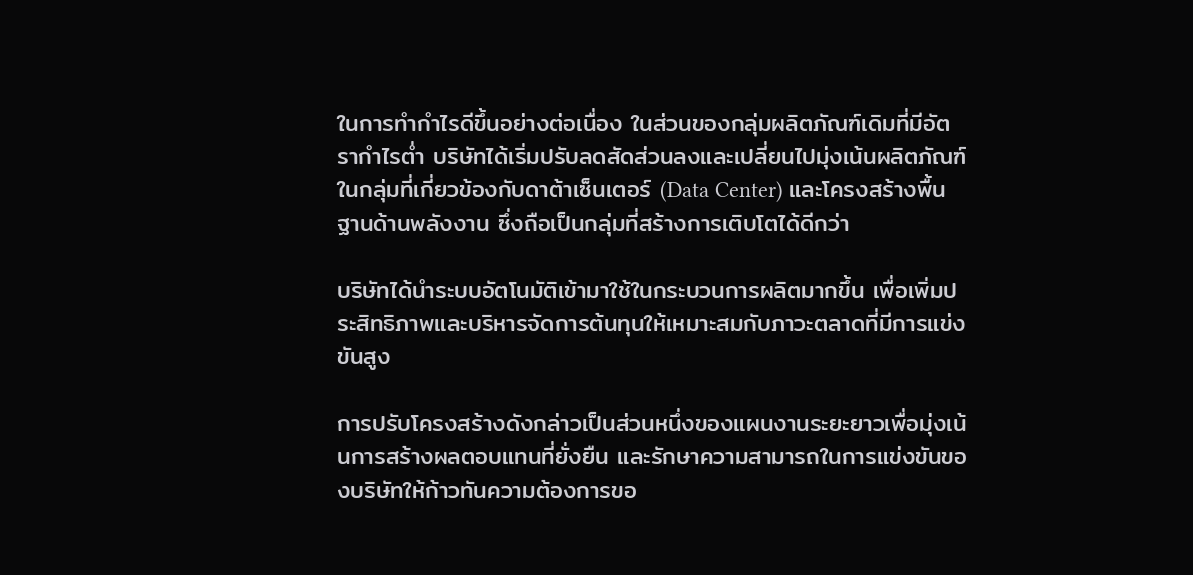ในการทำกำไรดีขึ้นอย่างต่อเนื่อง ในส่วนของกลุ่มผลิตภัณฑ์เดิมที่มีอัตรากำไรต่ำ บริษัทได้เริ่มปรับลดสัดส่วนลงและเปลี่ยนไปมุ่งเน้นผลิตภัณฑ์ในกลุ่มที่เกี่ยวข้องกับดาต้าเซ็นเตอร์ (Data Center) และโครงสร้างพื้นฐานด้านพลังงาน ซึ่งถือเป็นกลุ่มที่สร้างการเติบโตได้ดีกว่า

บริษัทได้นำระบบอัตโนมัติเข้ามาใช้ในกระบวนการผลิตมากขึ้น เพื่อเพิ่มประสิทธิภาพและบริหารจัดการต้นทุนให้เหมาะสมกับภาวะตลาดที่มีการแข่งขันสูง

การปรับโครงสร้างดังกล่าวเป็นส่วนหนึ่งของแผนงานระยะยาวเพื่อมุ่งเน้นการสร้างผลตอบแทนที่ยั่งยืน และรักษาความสามารถในการแข่งขันของบริษัทให้ก้าวทันความต้องการขอ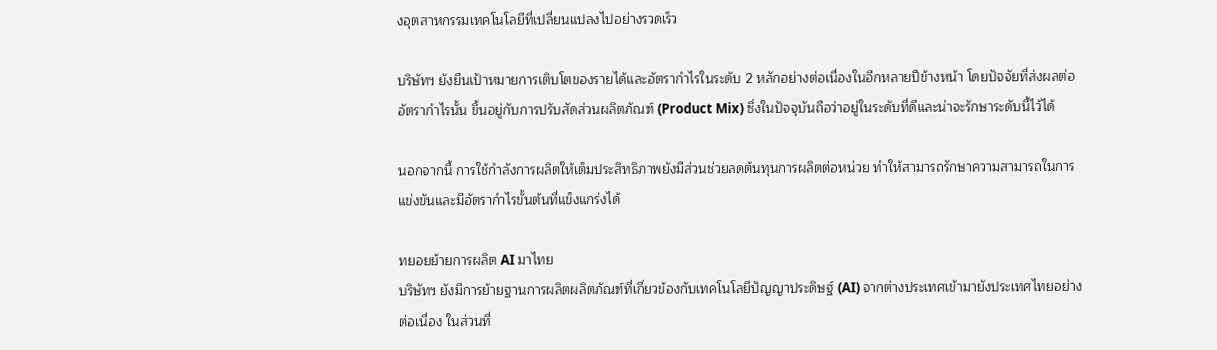งอุตสาหกรรมเทคโนโลยีที่เปลี่ยนแปลงไปอย่างรวดเร็ว

บริษัทฯ ยังยืนเป้าหมายการเติบโตของรายได้และอัตรากำไรในระดับ 2 หลักอย่างต่อเนื่องในอีกหลายปีข้างหน้า โดยปัจจัยที่ส่งผลต่ออัตรากำไรนั้น ขึ้นอยู่กับการปรับสัดส่วนผลิตภัณฑ์ (Product Mix) ซึ่งในปัจจุบันถือว่าอยู่ในระดับที่ดีและน่าจะรักษาระดับนี้ไว้ได้

นอกจากนี้ การใช้กำลังการผลิตให้เต็มประสิทธิภาพยังมีส่วนช่วยลดต้นทุนการผลิตต่อหน่วย ทำให้สามารถรักษาความสามารถในการแข่งขันและมีอัตรากำไรขั้นต้นที่แข็งแกร่งได้

ทยอยย้ายการผลิต AI มาไทย
บริษัทฯ ยังมีการย้ายฐานการผลิตผลิตภัณฑ์ที่เกี่ยวข้องกับเทคโนโลยีปัญญาประดิษฐ์ (AI) จากต่างประเทศเข้ามายังประเทศไทยอย่างต่อเนื่อง ในส่วนที่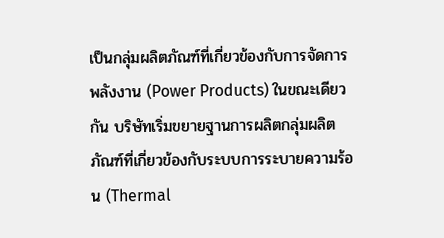เป็นกลุ่มผลิตภัณฑ์ที่เกี่ยวข้องกับการจัดการพลังงาน (Power Products) ในขณะเดียวกัน บริษัทเริ่มขยายฐานการผลิตกลุ่มผลิตภัณฑ์ที่เกี่ยวข้องกับระบบการระบายความร้อน (Thermal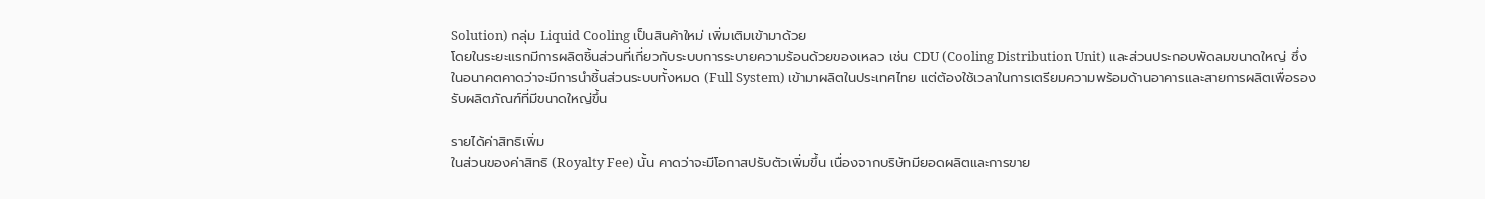Solution) กลุ่ม Liquid Cooling เป็นสินค้าใหม่ เพิ่มเติมเข้ามาด้วย
โดยในระยะแรกมีการผลิตชิ้นส่วนที่เกี่ยวกับระบบการระบายความร้อนด้วยของเหลว เช่น CDU (Cooling Distribution Unit) และส่วนประกอบพัดลมขนาดใหญ่ ซึ่งในอนาคตคาดว่าจะมีการนำชิ้นส่วนระบบทั้งหมด (Full System) เข้ามาผลิตในประเทศไทย แต่ต้องใช้เวลาในการเตรียมความพร้อมด้านอาคารและสายการผลิตเพื่อรองรับผลิตภัณฑ์ที่มีขนาดใหญ่ขึ้น

รายได้ค่าสิทธิเพิ่ม
ในส่วนของค่าสิทธิ (Royalty Fee) นั้น คาดว่าจะมีโอกาสปรับตัวเพิ่มขึ้น เนื่องจากบริษัทมียอดผลิตและการขาย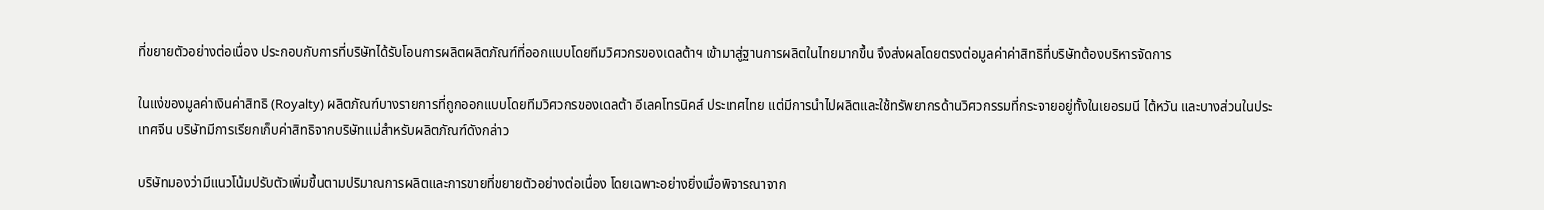ที่ขยายตัวอย่างต่อเนื่อง ประกอบกับการที่บริษัทได้รับโอนการผลิตผลิตภัณฑ์ที่ออกแบบโดยทีมวิศวกรของเดลต้าฯ เข้ามาสู่ฐานการผลิตในไทยมากขึ้น จึงส่งผลโดยตรงต่อมูลค่าค่าสิทธิที่บริษัทต้องบริหารจัดการ

ในแง่ของมูลค่าเงินค่าสิทธิ (Royalty) ผลิตภัณฑ์บางรายการที่ถูกออกแบบโดยทีมวิศวกรของเดลต้า อีเลคโทรนิคส์ ประเทศไทย แต่มีการนำไปผลิตและใช้ทรัพยากรด้านวิศวกรรมที่กระจายอยู่ทั้งในเยอรมนี ไต้หวัน และบางส่วนในประเทศจีน บริษัทมีการเรียกเก็บค่าสิทธิจากบริษัทแม่สำหรับผลิตภัณฑ์ดังกล่าว

บริษัทมองว่ามีแนวโน้มปรับตัวเพิ่มขึ้นตามปริมาณการผลิตและการขายที่ขยายตัวอย่างต่อเนื่อง โดยเฉพาะอย่างยิ่งเมื่อพิจารณาจาก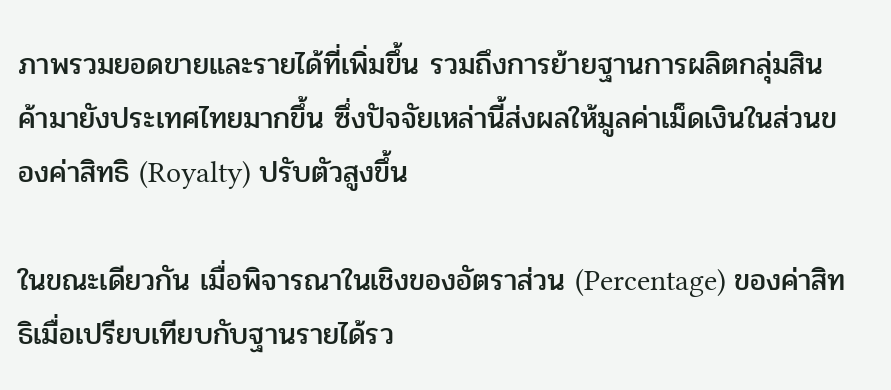ภาพรวมยอดขายและรายได้ที่เพิ่มขึ้น รวมถึงการย้ายฐานการผลิตกลุ่มสินค้ามายังประเทศไทยมากขึ้น ซึ่งปัจจัยเหล่านี้ส่งผลให้มูลค่าเม็ดเงินในส่วนของค่าสิทธิ (Royalty) ปรับตัวสูงขึ้น

ในขณะเดียวกัน เมื่อพิจารณาในเชิงของอัตราส่วน (Percentage) ของค่าสิทธิเมื่อเปรียบเทียบกับฐานรายได้รว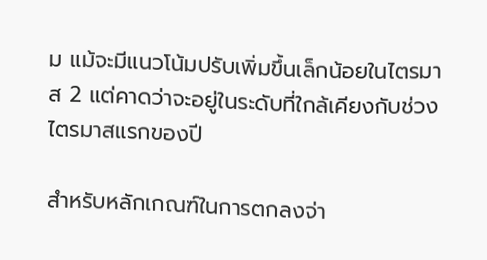ม แม้จะมีแนวโน้มปรับเพิ่มขึ้นเล็กน้อยในไตรมาส 2 แต่คาดว่าจะอยู่ในระดับที่ใกล้เคียงกับช่วงไตรมาสแรกของปี

สำหรับหลักเกณฑ์ในการตกลงจ่า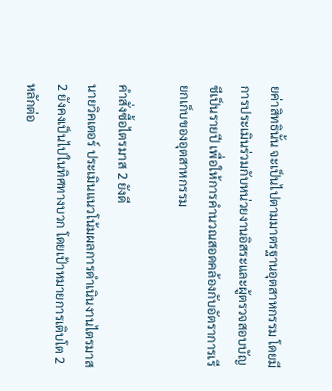ยค่าสิทธินั้น จะเป็นไปตามมาตรฐานอุตสาหกรรม โดยมีการประเมินร่วมกับหน่วยงานอิสระและผู้ตรวจสอบบัญชีเป็นรายปี เพื่อให้การคำนวณสอดคล้องกับอัตราการเรียกเก็บของอุตสาหกรรม

คำสั่งซื้อไตรมาส 2 ยังดี
นายวิคเตอร์ ประเมินแนวโน้มผลการดำเนินงานไตรมาส 2 ยังคงเป็นไปในทิศทางบวก โดยเป้าหมายการเติบโต 2 หลักต่อ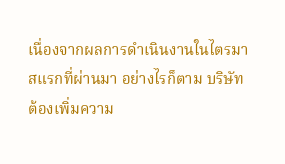เนื่องจากผลการดำเนินงานในไตรมาสแรกที่ผ่านมา อย่างไรก็ตาม บริษัทต้องเพิ่มความ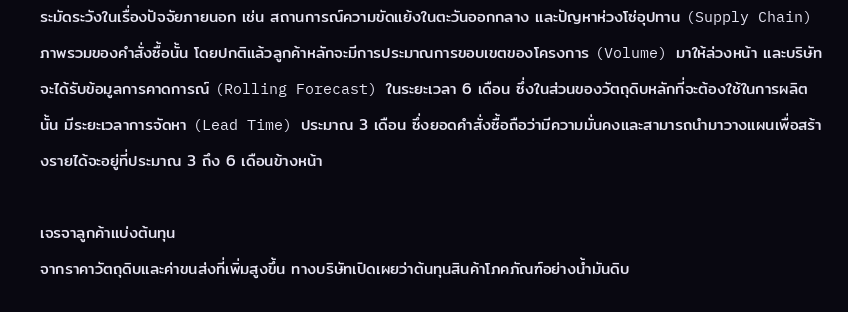ระมัดระวังในเรื่องปัจจัยภายนอก เช่น สถานการณ์ความขัดแย้งในตะวันออกกลาง และปัญหาห่วงโซ่อุปทาน (Supply Chain)
ภาพรวมของคำสั่งซื้อนั้น โดยปกติแล้วลูกค้าหลักจะมีการประมาณการขอบเขตของโครงการ (Volume) มาให้ล่วงหน้า และบริษัทจะได้รับข้อมูลการคาดการณ์ (Rolling Forecast) ในระยะเวลา 6 เดือน ซึ่งในส่วนของวัตถุดิบหลักที่จะต้องใช้ในการผลิตนั้น มีระยะเวลาการจัดหา (Lead Time) ประมาณ 3 เดือน ซึ่งยอดคำสั่งซื้อถือว่ามีความมั่นคงและสามารถนำมาวางแผนเพื่อสร้างรายได้จะอยู่ที่ประมาณ 3 ถึง 6 เดือนข้างหน้า

เจรจาลูกค้าแบ่งต้นทุน
จากราคาวัตถุดิบและค่าขนส่งที่เพิ่มสูงขึ้น ทางบริษัทเปิดเผยว่าต้นทุนสินค้าโภคภัณฑ์อย่างน้ำมันดิบ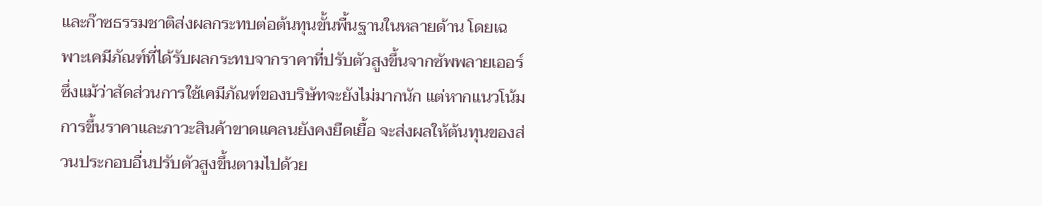และก๊าซธรรมชาติส่งผลกระทบต่อต้นทุนขั้นพื้นฐานในหลายด้าน โดยเฉพาะเคมีภัณฑ์ที่ได้รับผลกระทบจากราคาที่ปรับตัวสูงขึ้นจากซัพพลายเออร์ ซึ่งแม้ว่าสัดส่วนการใช้เคมีภัณฑ์ของบริษัทจะยังไม่มากนัก แต่หากแนวโน้มการขึ้นราคาและภาวะสินค้าขาดแคลนยังคงยืดเยื้อ จะส่งผลให้ต้นทุนของส่วนประกอบอื่นปรับตัวสูงขึ้นตามไปด้วย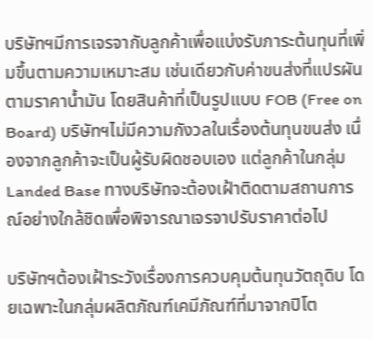บริษัทฯมีการเจรจากับลูกค้าเพื่อแบ่งรับภาระต้นทุนที่เพิ่มขึ้นตามความเหมาะสม เช่นเดียวกับค่าขนส่งที่แปรผันตามราคาน้ำมัน โดยสินค้าที่เป็นรูปแบบ FOB (Free on Board) บริษัทฯไม่มีความกังวลในเรื่องต้นทุนขนส่ง เนื่องจากลูกค้าจะเป็นผู้รับผิดชอบเอง แต่ลูกค้าในกลุ่ม Landed Base ทางบริษัทจะต้องเฝ้าติดตามสถานการณ์อย่างใกล้ชิดเพื่อพิจารณาเจรจาปรับราคาต่อไป

บริษัทฯต้องเฝ้าระวังเรื่องการควบคุมต้นทุนวัตถุดิบ โดยเฉพาะในกลุ่มผลิตภัณฑ์เคมีภัณฑ์ที่มาจากปิโต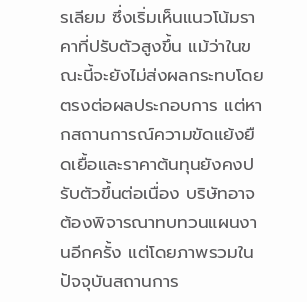รเลียม ซึ่งเริ่มเห็นแนวโน้มราคาที่ปรับตัวสูงขึ้น แม้ว่าในขณะนี้จะยังไม่ส่งผลกระทบโดยตรงต่อผลประกอบการ แต่หากสถานการณ์ความขัดแย้งยืดเยื้อและราคาต้นทุนยังคงปรับตัวขึ้นต่อเนื่อง บริษัทอาจต้องพิจารณาทบทวนแผนงานอีกครั้ง แต่โดยภาพรวมในปัจจุบันสถานการ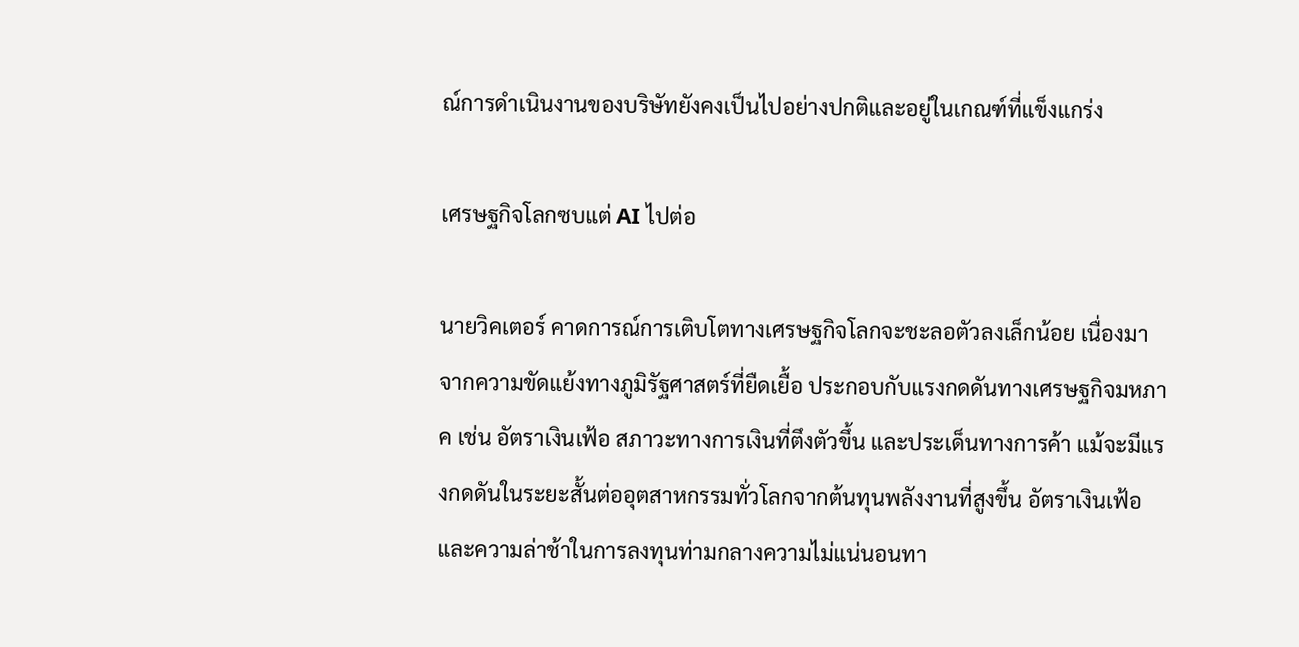ณ์การดำเนินงานของบริษัทยังคงเป็นไปอย่างปกติและอยู่ในเกณฑ์ที่แข็งแกร่ง

เศรษฐกิจโลกซบแต่ AI ไปต่อ

นายวิคเตอร์ คาดการณ์การเติบโตทางเศรษฐกิจโลกจะชะลอตัวลงเล็กน้อย เนื่องมาจากความขัดแย้งทางภูมิรัฐศาสตร์ที่ยืดเยื้อ ประกอบกับแรงกดดันทางเศรษฐกิจมหภาค เช่น อัตราเงินเฟ้อ สภาวะทางการเงินที่ตึงตัวขึ้น และประเด็นทางการค้า แม้จะมีแรงกดดันในระยะสั้นต่ออุตสาหกรรมทั่วโลกจากต้นทุนพลังงานที่สูงขึ้น อัตราเงินเฟ้อ และความล่าช้าในการลงทุนท่ามกลางความไม่แน่นอนทา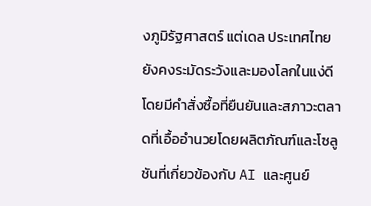งภูมิรัฐศาสตร์ แต่เดล ประเทศไทย ยังคงระมัดระวังและมองโลกในแง่ดี โดยมีคำสั่งซื้อที่ยืนยันและสภาวะตลาดที่เอื้ออำนวยโดยผลิตภัณฑ์และโซลูชันที่เกี่ยวข้องกับ AI และศูนย์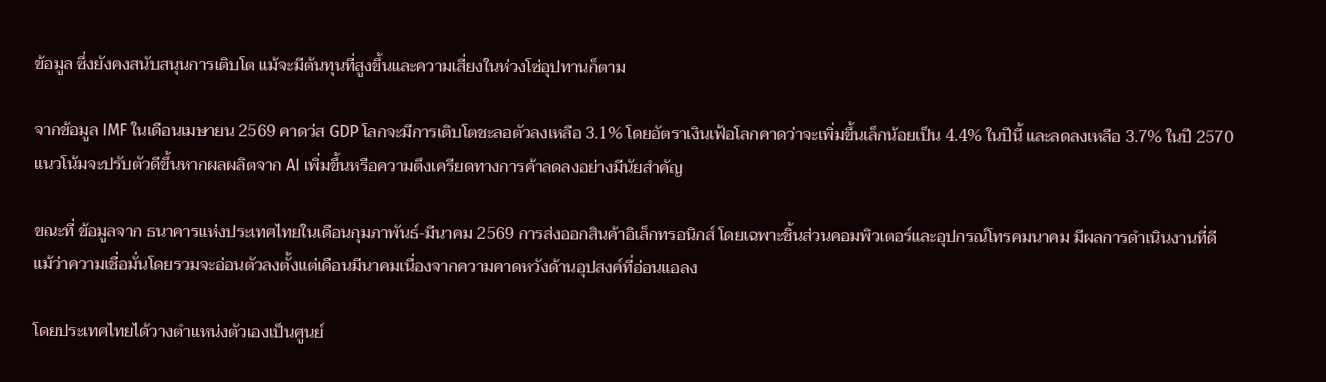ข้อมูล ซึ่งยังคงสนับสนุนการเติบโต แม้จะมีต้นทุนที่สูงขึ้นและความเสี่ยงในห่วงโซ่อุปทานก็ตาม

จากข้อมูล IMF ในเดือนเมษายน 2569 คาดว่ส GDP โลกจะมีการเติบโตชะลอตัวลงเหลือ 3.1% โดยอัตราเงินเฟ้อโลกคาดว่าจะเพิ่มขึ้นเล็กน้อยเป็น 4.4% ในปีนี้ และลดลงเหลือ 3.7% ในปี 2570 แนวโน้มจะปรับตัวดีขึ้นหากผลผลิตจาก AI เพิ่มขึ้นหรือความตึงเครียดทางการค้าลดลงอย่างมีนัยสำคัญ

ขณะที่ ข้อมูลจาก ธนาคารแห่งประเทศไทยในเดือนกุมภาพันธ์-มีนาคม 2569 การส่งออกสินค้าอิเล็กทรอนิกส์ โดยเฉพาะชิ้นส่วนคอมพิวเตอร์และอุปกรณ์โทรคมนาคม มีผลการดำเนินงานที่ดี แม้ว่าความเชื่อมั่นโดยรวมจะอ่อนตัวลงตั้งแต่เดือนมีนาคมเนื่องจากความคาดหวังด้านอุปสงค์ที่อ่อนแอลง

โดยประเทศไทยได้วางตำแหน่งตัวเองเป็นศูนย์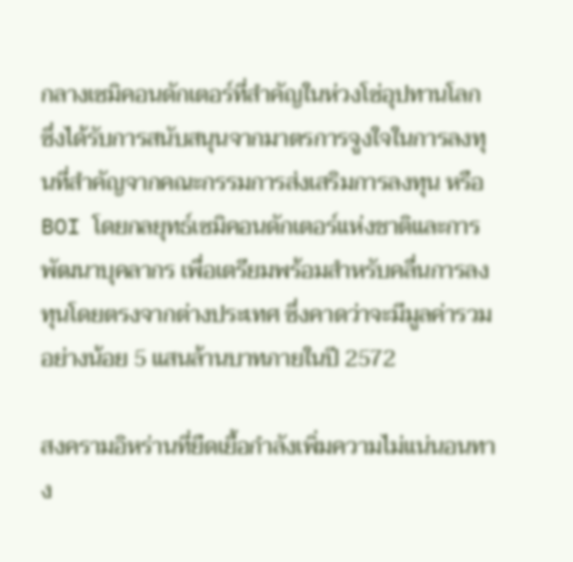กลางเซมิคอนดักเตอร์ที่สำคัญในห่วงโซ่อุปทานโลก ซึ่งได้รับการสนับสนุนจากมาตรการจูงใจในการลงทุนที่สำคัญจากคณะกรรมการส่งเสริมการลงทุน หรือ BOI โดยกลยุทธ์เซมิคอนดักเตอร์แห่งชาติและการพัฒนาบุคลากร เพื่อเตรียมพร้อมสำหรับคลื่นการลงทุนโดยตรงจากต่างประเทศ ซึ่งคาดว่าจะมีมูลค่ารวมอย่างน้อย 5 แสนล้านบาทภายในปี 2572

สงครามอิหร่านที่ยืดเยื้อกำลังเพิ่มความไม่แน่นอนทาง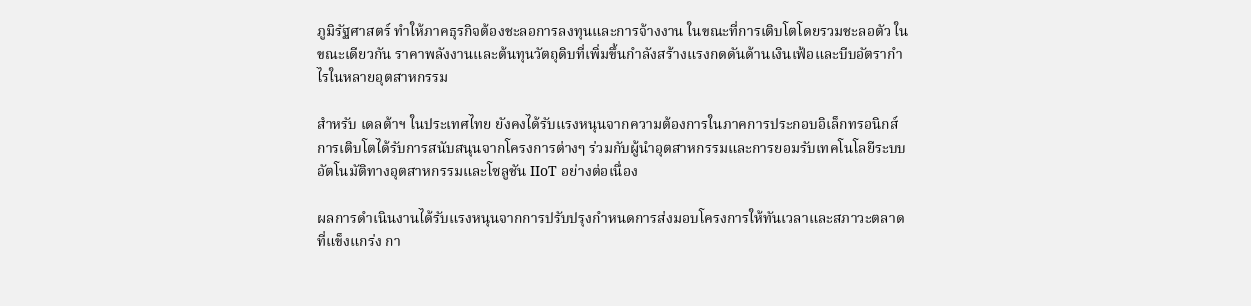ภูมิรัฐศาสตร์ ทำให้ภาคธุรกิจต้องชะลอการลงทุนและการจ้างงาน ในขณะที่การเติบโตโดยรวมชะลอตัว ในขณะเดียวกัน ราคาพลังงานและต้นทุนวัตถุดิบที่เพิ่มขึ้นกำลังสร้างแรงกดดันด้านเงินเฟ้อและบีบอัตรากำไรในหลายอุตสาหกรรม

สำหรับ เดลต้าฯ ในประเทศไทย ยังคงได้รับแรงหนุนจากความต้องการในภาคการประกอบอิเล็กทรอนิกส์ การเติบโตได้รับการสนับสนุนจากโครงการต่างๆ ร่วมกับผู้นำอุตสาหกรรมและการยอมรับเทคโนโลยีระบบอัตโนมัติทางอุตสาหกรรมและโซลูชัน IIoT อย่างต่อเนื่อง

ผลการดำเนินงานได้รับแรงหนุนจากการปรับปรุงกำหนดการส่งมอบโครงการให้ทันเวลาและสภาวะตลาดที่แข็งแกร่ง กา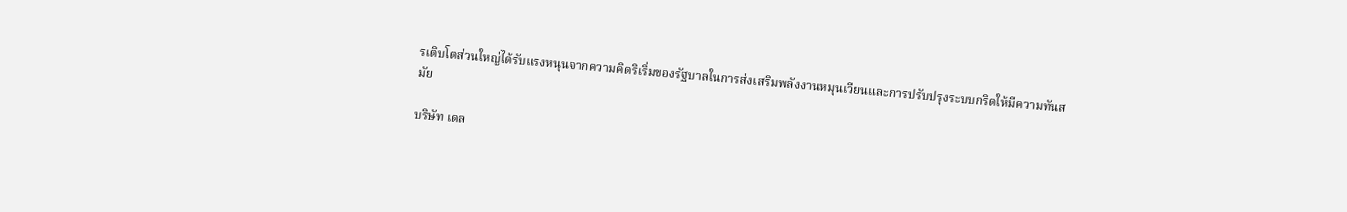รเติบโตส่วนใหญ่ได้รับแรงหนุนจากความคิดริเริ่มของรัฐบาลในการส่งเสริมพลังงานหมุนเวียนและการปรับปรุงระบบกริดให้มีความทันสมัย

บริษัท เดล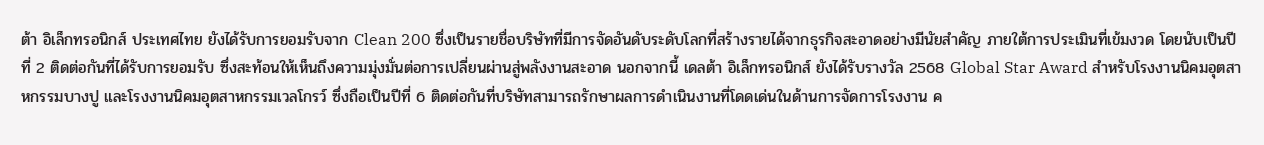ต้า อิเล็กทรอนิกส์ ประเทศไทย ยังได้รับการยอมรับจาก Clean 200 ซึ่งเป็นรายชื่อบริษัทที่มีการจัดอันดับระดับโลกที่สร้างรายได้จากธุรกิจสะอาดอย่างมีนัยสำคัญ ภายใต้การประเมินที่เข้มงวด โดยนับเป็นปีที่ 2 ติดต่อกันที่ได้รับการยอมรับ ซึ่งสะท้อนให้เห็นถึงความมุ่งมั่นต่อการเปลี่ยนผ่านสู่พลังงานสะอาด นอกจากนี้ เดลต้า อิเล็กทรอนิกส์ ยังได้รับรางวัล 2568 Global Star Award สำหรับโรงงานนิคมอุตสาหกรรมบางปู และโรงงานนิคมอุตสาหกรรมเวลโกรว์ ซึ่งถือเป็นปีที่ 6 ติดต่อกันที่บริษัทสามารถรักษาผลการดำเนินงานที่โดดเด่นในด้านการจัดการโรงงาน ค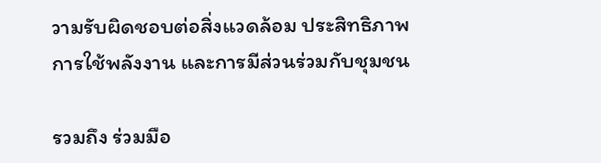วามรับผิดชอบต่อสิ่งแวดล้อม ประสิทธิภาพการใช้พลังงาน และการมีส่วนร่วมกับชุมชน

รวมถึง ร่วมมือ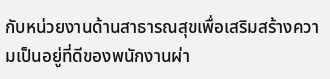กับหน่วยงานด้านสาธารณสุขเพื่อเสริมสร้างความเป็นอยู่ที่ดีของพนักงานผ่า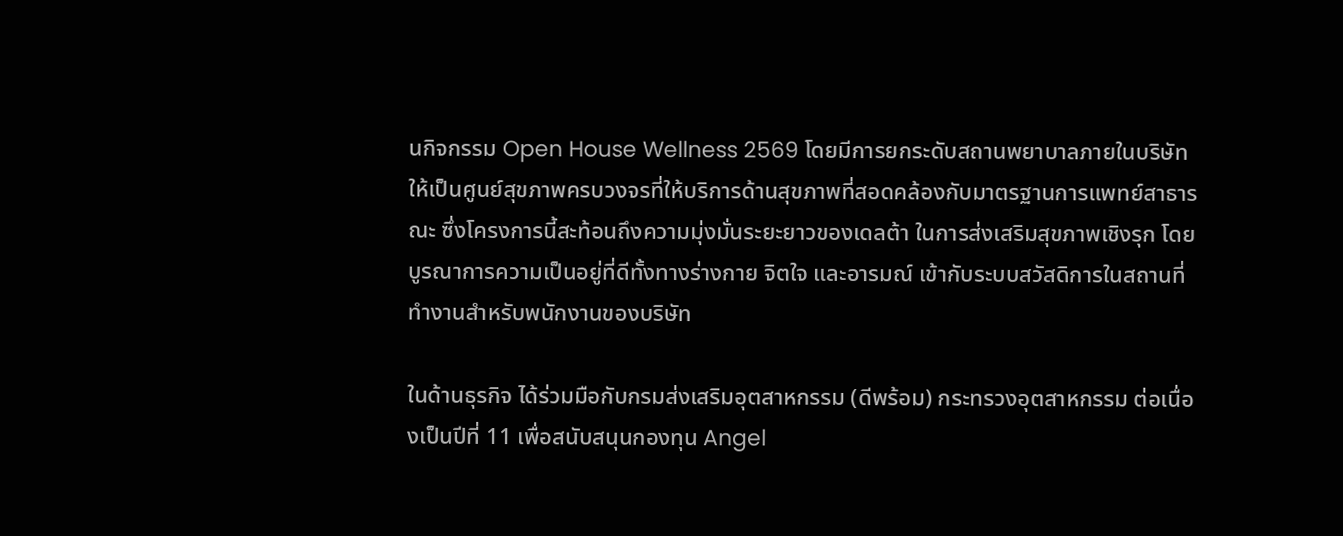นกิจกรรม Open House Wellness 2569 โดยมีการยกระดับสถานพยาบาลภายในบริษัทให้เป็นศูนย์สุขภาพครบวงจรที่ให้บริการด้านสุขภาพที่สอดคล้องกับมาตรฐานการแพทย์สาธารณะ ซึ่งโครงการนี้สะท้อนถึงความมุ่งมั่นระยะยาวของเดลต้า ในการส่งเสริมสุขภาพเชิงรุก โดยบูรณาการความเป็นอยู่ที่ดีทั้งทางร่างกาย จิตใจ และอารมณ์ เข้ากับระบบสวัสดิการในสถานที่ทำงานสำหรับพนักงานของบริษัท

ในด้านธุรกิจ ได้ร่วมมือกับกรมส่งเสริมอุตสาหกรรม (ดีพร้อม) กระทรวงอุตสาหกรรม ต่อเนื่องเป็นปีที่ 11 เพื่อสนับสนุนกองทุน Angel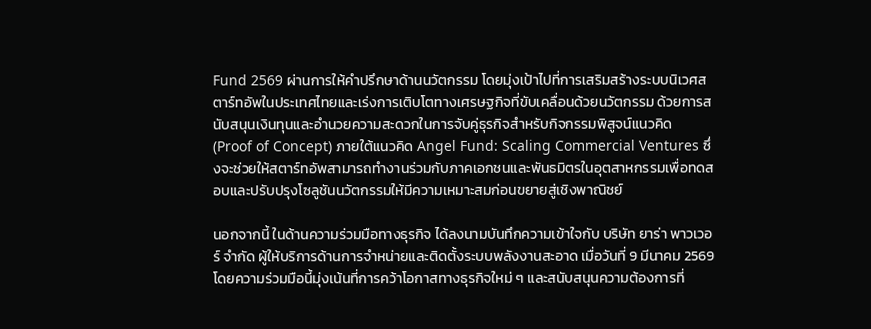Fund 2569 ผ่านการให้คำปรึกษาด้านนวัตกรรม โดยมุ่งเป้าไปที่การเสริมสร้างระบบนิเวศสตาร์ทอัพในประเทศไทยและเร่งการเติบโตทางเศรษฐกิจที่ขับเคลื่อนด้วยนวัตกรรม ด้วยการสนับสนุนเงินทุนและอำนวยความสะดวกในการจับคู่ธุรกิจสำหรับกิจกรรมพิสูจน์แนวคิด (Proof of Concept) ภายใต้แนวคิด Angel Fund: Scaling Commercial Ventures ซึ่งจะช่วยให้สตาร์ทอัพสามารถทำงานร่วมกับภาคเอกชนและพันธมิตรในอุตสาหกรรมเพื่อทดสอบและปรับปรุงโซลูชันนวัตกรรมให้มีความเหมาะสมก่อนขยายสู่เชิงพาณิชย์

นอกจากนี้ ในด้านความร่วมมือทางธุรกิจ ได้ลงนามบันทึกความเข้าใจกับ บริษัท ยาร่า พาวเวอร์ จำกัด ผู้ให้บริการด้านการจำหน่ายและติดตั้งระบบพลังงานสะอาด เมื่อวันที่ 9 มีนาคม 2569 โดยความร่วมมือนี้มุ่งเน้นที่การคว้าโอกาสทางธุรกิจใหม่ ๆ และสนับสนุนความต้องการที่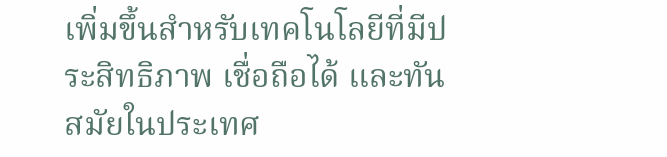เพิ่มขึ้นสำหรับเทคโนโลยีที่มีประสิทธิภาพ เชื่อถือได้ และทันสมัยในประเทศ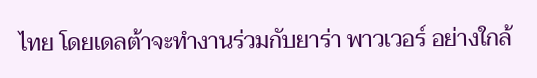ไทย โดยเดลต้าจะทำงานร่วมกับยาร่า พาวเวอร์ อย่างใกล้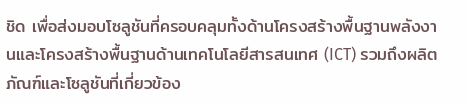ชิด เพื่อส่งมอบโซลูชันที่ครอบคลุมทั้งด้านโครงสร้างพื้นฐานพลังงานและโครงสร้างพื้นฐานด้านเทคโนโลยีสารสนเทศ (ICT) รวมถึงผลิตภัณฑ์และโซลูชันที่เกี่ยวข้อง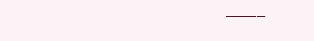———–